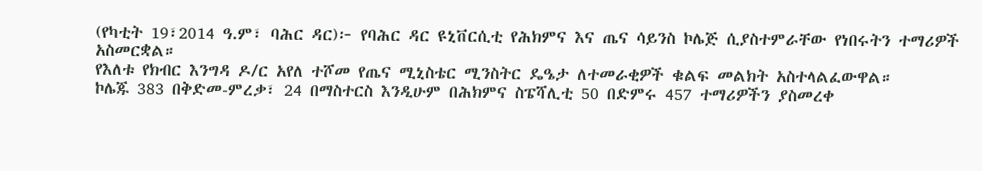(የካቲት 19፣2014 ዓ.ም፣ ባሕር ዳር)፦ የባሕር ዳር ዩኒቨርሲቲ የሕክምና እና ጤና ሳይንስ ኮሌጅ ሲያስተምራቸው የነበሩትን ተማሪዎች አስመርቋል።
የእለቱ የክብር እንግዳ ዶ/ር አየለ ተሾመ የጤና ሚኒስቴር ሚንስትር ዴዔታ ለተመራቂዎች ቁልፍ መልክት አስተላልፈውዋል።
ኮሌጁ 383 በቅድመ-ምረቃ፣ 24 በማስተርስ እንዲሁም በሕክምና ስፔሻሊቲ 50 በድምሩ 457 ተማሪዎችን ያስመረቀ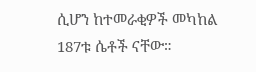ሲሆን ከተመራቂዎች መካከል 187ቱ ሴቶች ናቸው።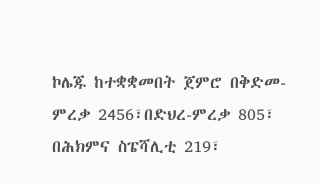ኮሌጁ ከተቋቋመበት ጀምሮ በቅድመ-ምረቃ 2456፣በድህረ-ምረቃ 805፣ በሕክምና ስፔሻሊቲ 219፣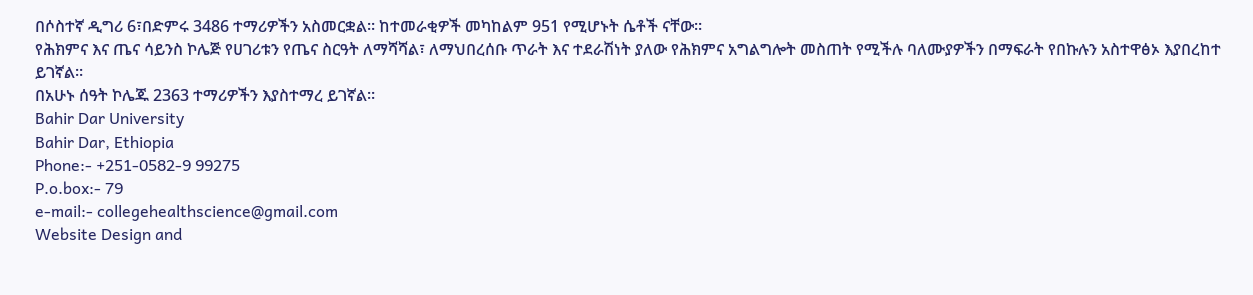በሶስተኛ ዲግሪ 6፣በድምሩ 3486 ተማሪዎችን አስመርቋል። ከተመራቂዎች መካከልም 951 የሚሆኑት ሴቶች ናቸው።
የሕክምና እና ጤና ሳይንስ ኮሌጅ የሀገሪቱን የጤና ስርዓት ለማሻሻል፣ ለማህበረሰቡ ጥራት እና ተደራሽነት ያለው የሕክምና አግልግሎት መስጠት የሚችሉ ባለሙያዎችን በማፍራት የበኩሉን አስተዋፅኦ እያበረከተ ይገኛል።
በአሁኑ ሰዓት ኮሌጁ 2363 ተማሪዎችን እያስተማረ ይገኛል።
Bahir Dar University
Bahir Dar, Ethiopia
Phone:- +251-0582-9 99275
P.o.box:- 79
e-mail:- collegehealthscience@gmail.com
Website Design and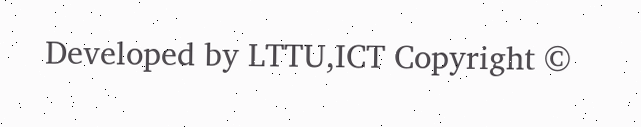Developed by LTTU,ICT Copyright ©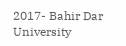2017- Bahir Dar University